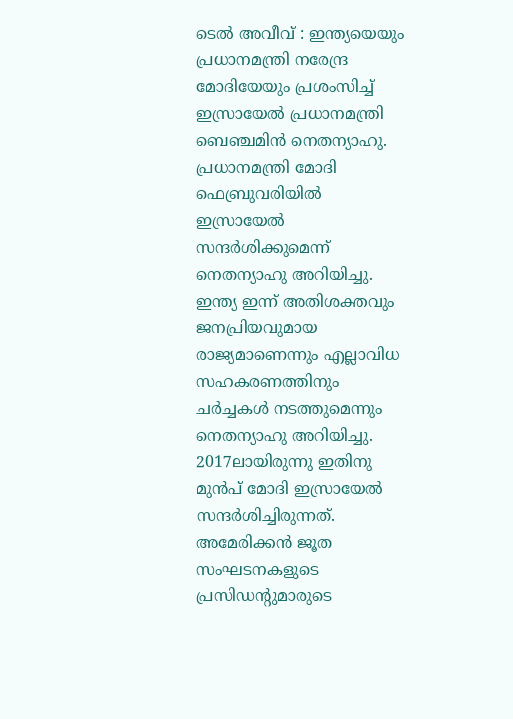ടെൽ അവീവ് : ഇന്ത്യയെയും പ്രധാനമന്ത്രി നരേന്ദ്ര മോദിയേയും പ്രശംസിച്ച് ഇസ്രായേൽ പ്രധാനമന്ത്രി ബെഞ്ചമിൻ നെതന്യാഹു. പ്രധാനമന്ത്രി മോദി ഫെബ്രുവരിയിൽ ഇസ്രായേൽ സന്ദർശിക്കുമെന്ന് നെതന്യാഹു അറിയിച്ചു. ഇന്ത്യ ഇന്ന് അതിശക്തവും ജനപ്രിയവുമായ രാജ്യമാണെന്നും എല്ലാവിധ സഹകരണത്തിനും ചർച്ചകൾ നടത്തുമെന്നും നെതന്യാഹു അറിയിച്ചു. 2017ലായിരുന്നു ഇതിനു മുൻപ് മോദി ഇസ്രായേൽ സന്ദർശിച്ചിരുന്നത്.
അമേരിക്കൻ ജൂത സംഘടനകളുടെ പ്രസിഡന്റുമാരുടെ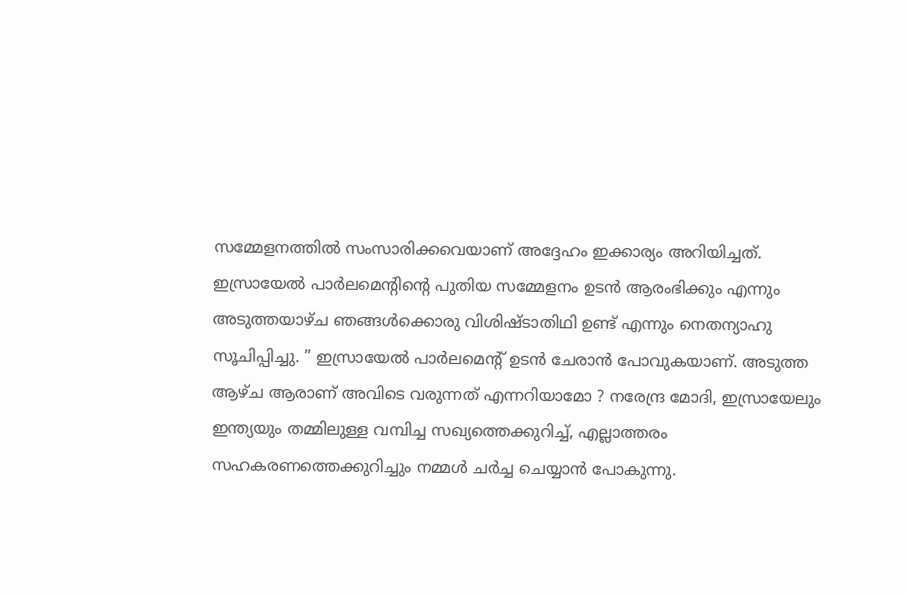സമ്മേളനത്തിൽ സംസാരിക്കവെയാണ് അദ്ദേഹം ഇക്കാര്യം അറിയിച്ചത്. ഇസ്രായേൽ പാർലമെന്റിന്റെ പുതിയ സമ്മേളനം ഉടൻ ആരംഭിക്കും എന്നും അടുത്തയാഴ്ച ഞങ്ങൾക്കൊരു വിശിഷ്ടാതിഥി ഉണ്ട് എന്നും നെതന്യാഹു സൂചിപ്പിച്ചു. ” ഇസ്രായേൽ പാർലമെന്റ് ഉടൻ ചേരാൻ പോവുകയാണ്. അടുത്ത ആഴ്ച ആരാണ് അവിടെ വരുന്നത് എന്നറിയാമോ ? നരേന്ദ്ര മോദി, ഇസ്രായേലും ഇന്ത്യയും തമ്മിലുള്ള വമ്പിച്ച സഖ്യത്തെക്കുറിച്ച്, എല്ലാത്തരം സഹകരണത്തെക്കുറിച്ചും നമ്മൾ ചർച്ച ചെയ്യാൻ പോകുന്നു.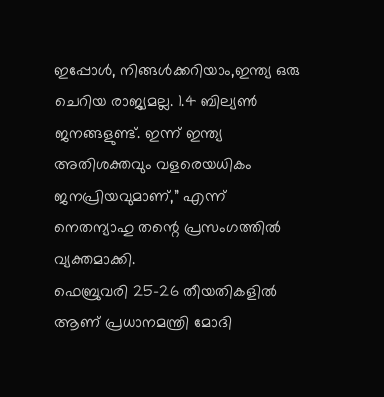ഇപ്പോൾ, നിങ്ങൾക്കറിയാം,ഇന്ത്യ ഒരു ചെറിയ രാജ്യമല്ല. 1.4 ബില്യൺ ജനങ്ങളുണ്ട്. ഇന്ന് ഇന്ത്യ അതിശക്തവും വളരെയധികം ജനപ്രിയവുമാണ്,” എന്ന് നെതന്യാഹു തന്റെ പ്രസംഗത്തിൽ വ്യക്തമാക്കി.
ഫെബ്രുവരി 25-26 തീയതികളിൽ ആണ് പ്രധാനമന്ത്രി മോദി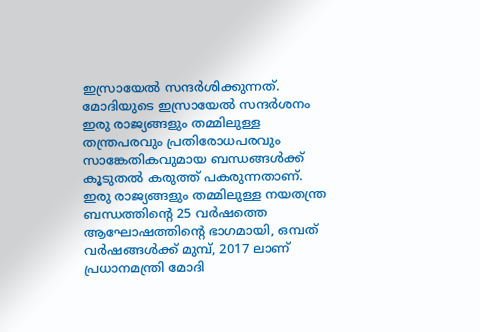ഇസ്രായേൽ സന്ദർശിക്കുന്നത്. മോദിയുടെ ഇസ്രായേൽ സന്ദർശനം ഇരു രാജ്യങ്ങളും തമ്മിലുള്ള തന്ത്രപരവും പ്രതിരോധപരവും സാങ്കേതികവുമായ ബന്ധങ്ങൾക്ക് കൂടുതൽ കരുത്ത് പകരുന്നതാണ്. ഇരു രാജ്യങ്ങളും തമ്മിലുള്ള നയതന്ത്ര ബന്ധത്തിന്റെ 25 വർഷത്തെ ആഘോഷത്തിന്റെ ഭാഗമായി, ഒമ്പത് വർഷങ്ങൾക്ക് മുമ്പ്, 2017 ലാണ് പ്രധാനമന്ത്രി മോദി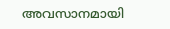അവസാനമായി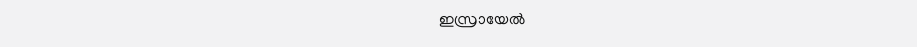ഇസ്രായേൽ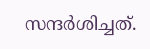സന്ദർശിച്ചത്.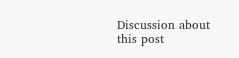Discussion about this post